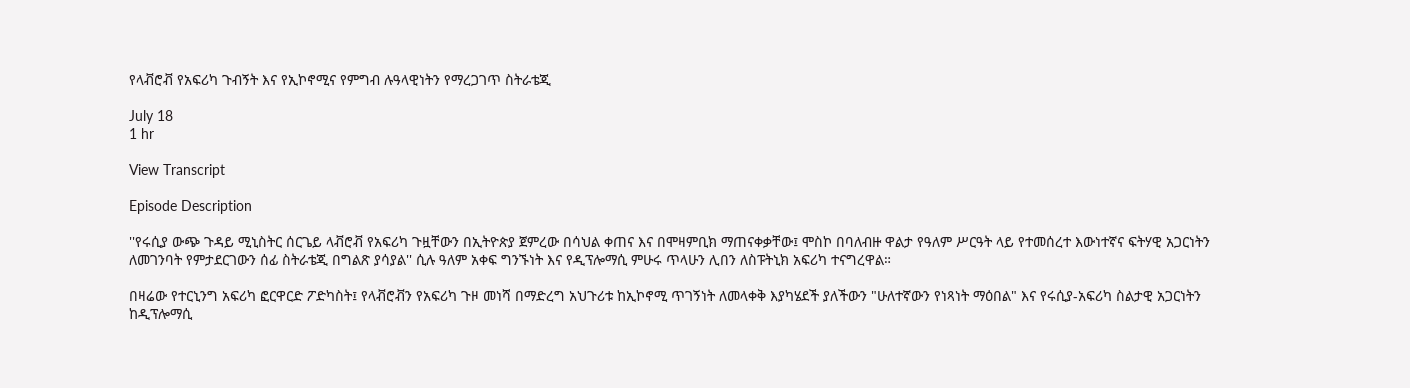የላቭሮቭ የአፍሪካ ጉብኝት እና የኢኮኖሚና የምግብ ሉዓላዊነትን የማረጋገጥ ስትራቴጂ

July 18
1 hr

View Transcript

Episode Description

''የሩሲያ ውጭ ጉዳይ ሚኒስትር ሰርጌይ ላቭሮቭ የአፍሪካ ጉዟቸውን በኢትዮጵያ ጀምረው በሳህል ቀጠና እና በሞዛምቢክ ማጠናቀቃቸው፤ ሞስኮ በባለብዙ ዋልታ የዓለም ሥርዓት ላይ የተመሰረተ እውነተኛና ፍትሃዊ አጋርነትን ለመገንባት የምታደርገውን ሰፊ ስትራቴጂ በግልጽ ያሳያል'' ሲሉ ዓለም አቀፍ ግንኙነት እና የዲፕሎማሲ ምሁሩ ጥላሁን ሊበን ለስፑትኒክ አፍሪካ ተናግረዋል።

በዛሬው የተርኒንግ አፍሪካ ፎርዋርድ ፖድካስት፤ የላቭሮቭን የአፍሪካ ጉዞ መነሻ በማድረግ አህጉሪቱ ከኢኮኖሚ ጥገኝነት ለመላቀቅ እያካሄደች ያለችውን "ሁለተኛውን የነጻነት ማዕበል" እና የሩሲያ-አፍሪካ ስልታዊ አጋርነትን ከዲፕሎማሲ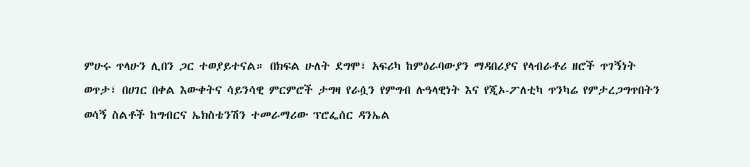ምሁሩ ጥላሁን ሊበን ጋር ተወያይተናል። በክፍል ሁለት ደግሞ፣ አፍሪካ ከምዕራባውያን ማዳበሪያና የላብራቶሪ ዘሮች ጥገኝነት ወጥታ፣ በሀገር በቀል እውቀትና ሳይንሳዊ ምርምሮች ታግዛ የራሷን የምግብ ሉዓላዊነት እና የጂኦ-ፖለቲካ ጥንካሬ የምታረጋግጥበትን ወሳኝ ስልቶች ከግብርና ኤክስቴንሽን ተመራማሪው ፕሮፌሰር ዳንኤል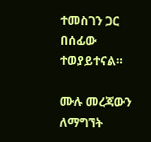ተመስገን ጋር በሰፊው ተወያይተናል።

ሙሉ መረጃውን ለማግኘት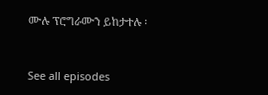ሙሉ ፕሮግራሙን ይከታተሉ ፡


See all episodes